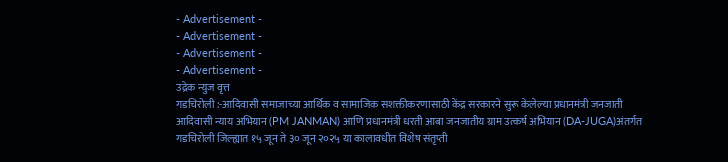- Advertisement -
- Advertisement -
- Advertisement -
- Advertisement -
उद्रेक न्युज वृत्त
गडचिरोली :-आदिवासी समाजाच्या आर्थिक व सामाजिक सशक्तीकरणासाठी केंद्र सरकारने सुरू केलेल्या प्रधानमंत्री जनजाती आदिवासी न्याय अभियान (PM JANMAN) आणि प्रधानमंत्री धरती आबा जनजातीय ग्राम उत्कर्ष अभियान (DA-JUGA)अंतर्गत गडचिरोली जिल्ह्यात १५ जून ते ३० जून २०२५ या कालावधीत विशेष संतृप्ती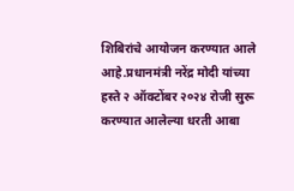शिबिरांचे आयोजन करण्यात आले आहे.प्रधानमंत्री नरेंद्र मोदी यांच्या हस्ते २ ऑक्टोंबर २०२४ रोजी सुरू करण्यात आलेल्या धरती आबा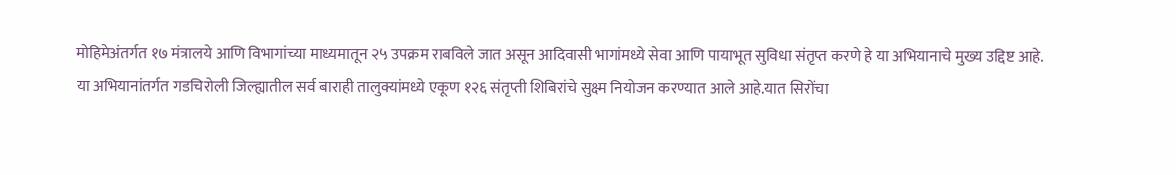मोहिमेअंतर्गत १७ मंत्रालये आणि विभागांच्या माध्यमातून २५ उपक्रम राबविले जात असून आदिवासी भागांमध्ये सेवा आणि पायाभूत सुविधा संतृप्त करणे हे या अभियानाचे मुख्य उद्दिष्ट आहे.
या अभियानांतर्गत गडचिरोली जिल्ह्यातील सर्व बाराही तालुक्यांमध्ये एकूण १२६ संतृप्ती शिबिरांचे सुक्ष्म नियोजन करण्यात आले आहे.यात सिरोंचा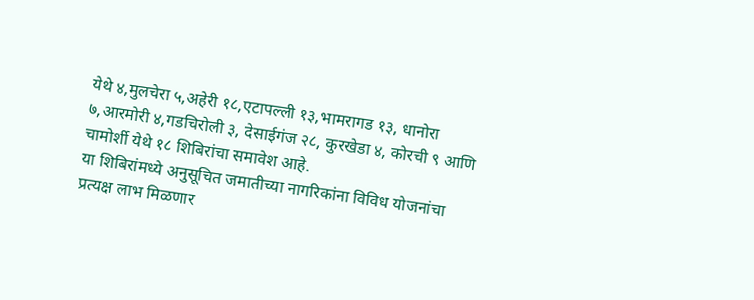येथे ४,मुलचेरा ५,अहेरी १८,एटापल्ली १३,भामरागड १३, धानोरा ७,आरमोरी ४,गडचिरोली ३, देसाईगंज २८, कुरखेडा ४, कोरची ९ आणि चामोर्शी येथे १८ शिबिरांचा समावेश आहे.
या शिबिरांमध्ये अनुसूचित जमातीच्या नागरिकांना विविध योजनांचा प्रत्यक्ष लाभ मिळणार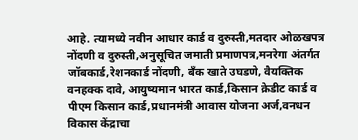आहे. त्यामध्ये नवीन आधार कार्ड व दुरुस्ती,मतदार ओळखपत्र नोंदणी व दुरुस्ती,अनुसूचित जमाती प्रमाणपत्र,मनरेगा अंतर्गत जॉबकार्ड,रेशनकार्ड नोंदणी, बँक खाते उघडणे, वैयक्तिक वनहक्क दावे, आयुष्यमान भारत कार्ड,किसान क्रेडीट कार्ड व पीएम किसान कार्ड,प्रधानमंत्री आवास योजना अर्ज,वनधन विकास केंद्राचा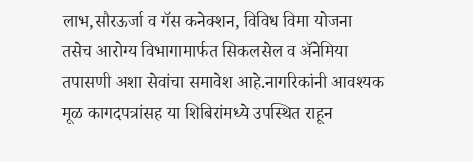लाभ,सौरऊर्जा व गॅस कनेक्शन, विविध विमा योजना तसेच आरोग्य विभागामार्फत सिकलसेल व ॲनेमिया तपासणी अशा सेवांचा समावेश आहे.नागरिकांनी आवश्यक मूळ कागदपत्रांसह या शिबिरांमध्ये उपस्थित राहून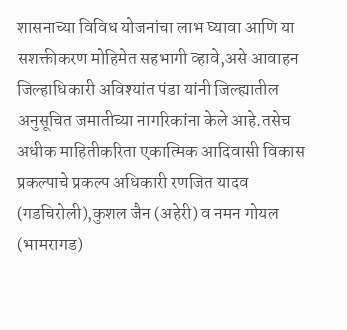शासनाच्या विविध योजनांचा लाभ घ्यावा आणि या सशक्तीकरण मोहिमेत सहभागी व्हावे,असे आवाहन जिल्हाधिकारी अविश्यांत पंडा यांनी जिल्ह्यातील अनुसूचित जमातीच्या नागरिकांना केले आहे.तसेच अधीक माहितीकरिता एकात्मिक आदिवासी विकास प्रकल्पाचे प्रकल्प अधिकारी रणजित यादव (गडचिरोली),कुशल जैन (अहेरी) व नमन गोयल (भामरागड)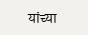यांच्या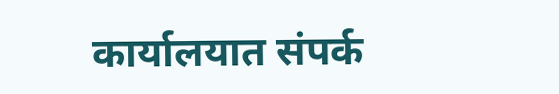कार्यालयात संपर्क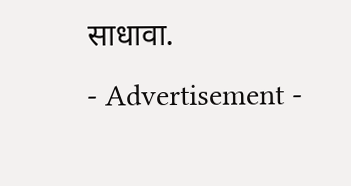साधावा.
- Advertisement -